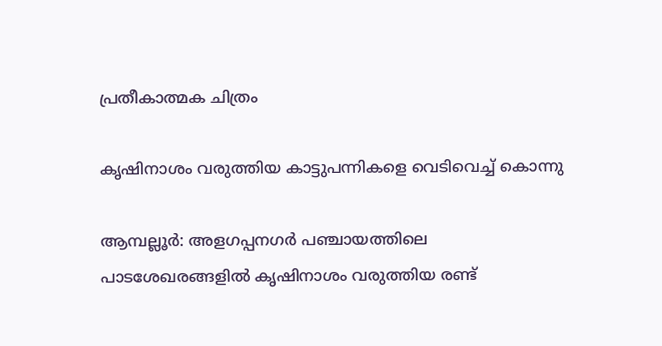പ്രതീകാത്മക ചിത്രം

കൃഷിനാശം വരുത്തിയ കാട്ടുപന്നികളെ വെടിവെച്ച് കൊന്നു

ആമ്പല്ലൂർ: അളഗപ്പനഗർ പഞ്ചായത്തിലെ പാടശേഖരങ്ങളിൽ കൃഷിനാശം വരുത്തിയ രണ്ട്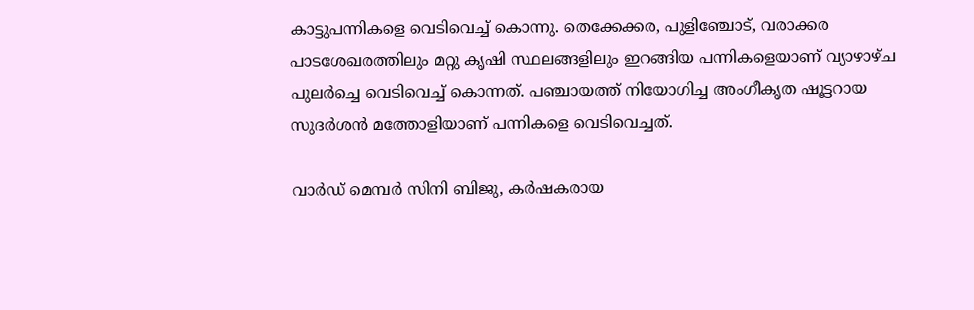കാട്ടുപന്നികളെ വെടിവെച്ച് കൊന്നു. തെക്കേക്കര, പുളിഞ്ചോട്, വരാക്കര പാടശേഖരത്തിലും മറ്റു കൃഷി സ്ഥലങ്ങളിലും ഇറങ്ങിയ പന്നികളെയാണ് വ്യാഴാഴ്ച പുലർച്ചെ വെടിവെച്ച് കൊന്നത്. പഞ്ചായത്ത് നിയോഗിച്ച അംഗീകൃത ഷൂട്ടറായ സുദർശൻ മത്തോളിയാണ് പന്നികളെ വെടിവെച്ചത്.

വാർഡ് മെമ്പർ സിനി ബിജു, കർഷകരായ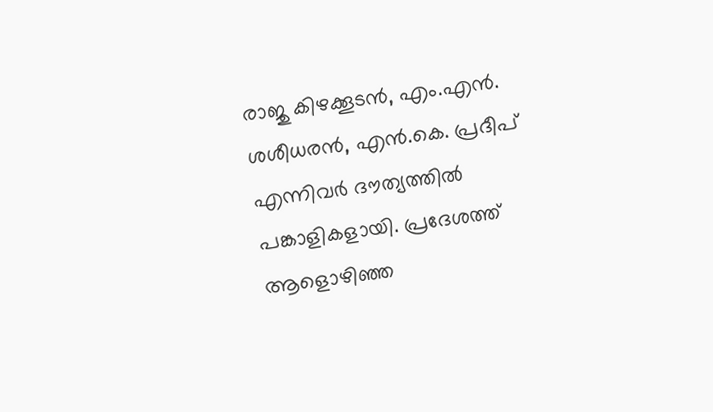രാജു കിഴക്കൂടൻ, എം.എൻ. ശശീധരൻ, എൻ.കെ. പ്രദീപ് എന്നിവർ ദൗത്യത്തിൽ പങ്കാളികളായി. പ്രദേശത്ത് ആളൊഴിഞ്ഞ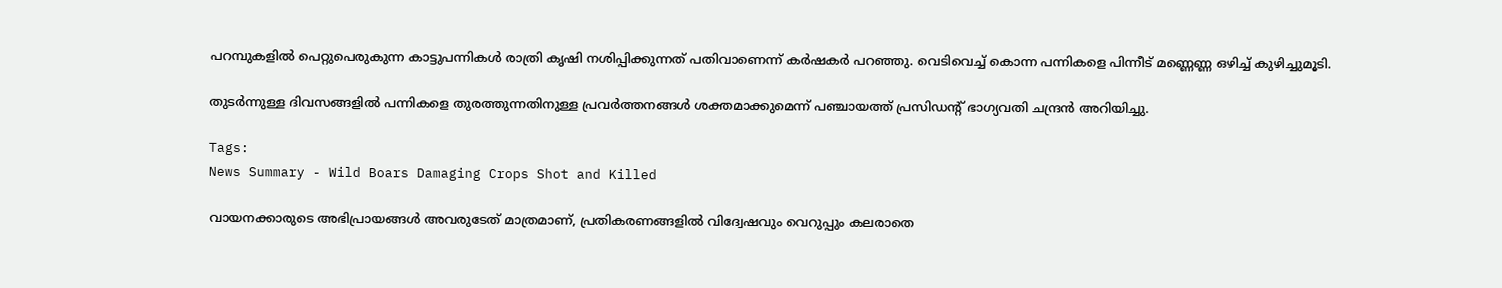പറമ്പുകളിൽ പെറ്റുപെരുകുന്ന കാട്ടുപന്നികൾ രാത്രി കൃഷി നശിപ്പിക്കുന്നത് പതിവാണെന്ന് കർഷകർ പറഞ്ഞു. വെടിവെച്ച് കൊന്ന പന്നികളെ പിന്നീട് മണ്ണെണ്ണ ഒഴിച്ച് കുഴിച്ചുമൂടി.

തുടർന്നുള്ള ദിവസങ്ങളിൽ പന്നികളെ തുരത്തുന്നതിനുള്ള പ്രവർത്തനങ്ങൾ ശക്തമാക്കുമെന്ന് പഞ്ചായത്ത് പ്രസിഡന്റ് ഭാഗ്യവതി ചന്ദ്രൻ അറിയിച്ചു.

Tags:
News Summary - Wild Boars Damaging Crops Shot and Killed

വായനക്കാരുടെ അഭിപ്രായങ്ങള്‍ അവരുടേത് മാത്രമാണ്, പ്രതികരണങ്ങളിൽ വിദ്വേഷവും വെറുപ്പും കലരാതെ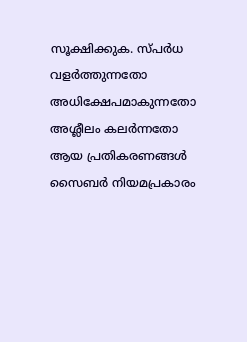സൂക്ഷിക്കുക. സ്പർധ വളർത്തുന്നതോ അധിക്ഷേപമാകുന്നതോ അശ്ലീലം കലർന്നതോ ആയ പ്രതികരണങ്ങൾ സൈബർ നിയമപ്രകാരം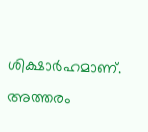ശിക്ഷാർഹമാണ്. അത്തരം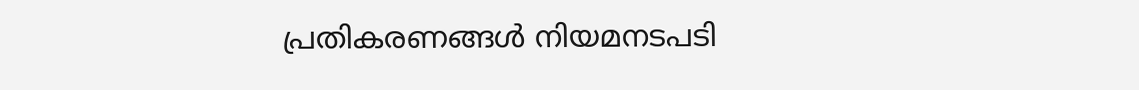പ്രതികരണങ്ങൾ നിയമനടപടി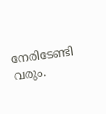നേരിടേണ്ടി വരും.